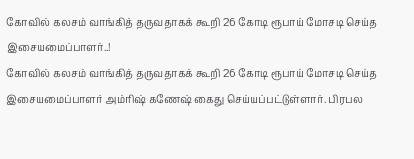கோவில் கலசம் வாங்கித் தருவதாகக் கூறி 26 கோடி ரூபாய் மோசடி செய்த இசையமைப்பாளர்..!
கோவில் கலசம் வாங்கித் தருவதாகக் கூறி 26 கோடி ரூபாய் மோசடி செய்த இசையமைப்பாளர் அம்ரிஷ் கணேஷ் கைது செய்யப்பட்டுள்ளார். பிரபல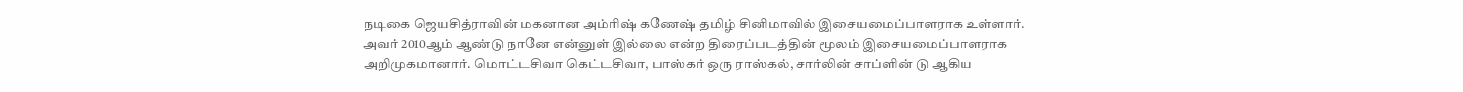நடிகை ஜெயசித்ராவின் மகனான அம்ரிஷ் கணேஷ் தமிழ் சினிமாவில் இசையமைப்பாளராக உள்ளார்.
அவர் 2010ஆம் ஆண்டு நானே என்னுள் இல்லை என்ற திரைப்படத்தின் மூலம் இசையமைப்பாளராக அறிமுகமானார். மொட்டசிவா கெட்டசிவா, பாஸ்கர் ஒரு ராஸ்கல், சார்லின் சாப்ளின் டு ஆகிய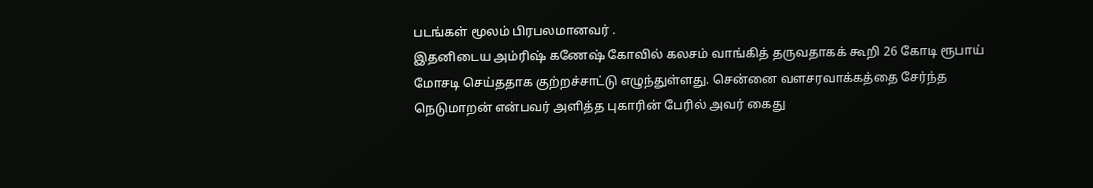படங்கள் மூலம் பிரபலமானவர் .
இதனிடைய அம்ரிஷ் கணேஷ் கோவில் கலசம் வாங்கித் தருவதாகக் கூறி 26 கோடி ரூபாய் மோசடி செய்ததாக குற்றச்சாட்டு எழுந்துள்ளது. சென்னை வளசரவாக்கத்தை சேர்ந்த நெடுமாறன் என்பவர் அளித்த புகாரின் பேரில் அவர் கைது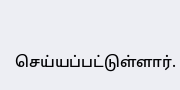செய்யப்பட்டுள்ளார்.